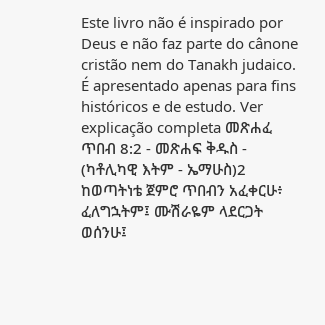Este livro não é inspirado por Deus e não faz parte do cânone cristão nem do Tanakh judaico. É apresentado apenas para fins históricos e de estudo. Ver explicação completa መጽሐፈ ጥበብ 8:2 - መጽሐፍ ቅዱስ - (ካቶሊካዊ እትም - ኤማሁስ)2 ከወጣትነቴ ጀምሮ ጥበብን አፈቀርሁ፥ ፈለግኋትም፤ ሙሽራዬም ላደርጋት ወሰንሁ፤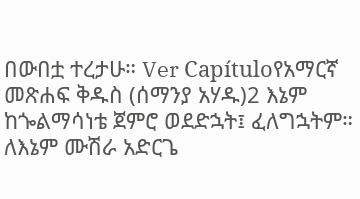በውበቷ ተረታሁ። Ver Capítuloየአማርኛ መጽሐፍ ቅዱስ (ሰማንያ አሃዱ)2 እኔም ከጐልማሳነቴ ጀምሮ ወደድኋት፤ ፈለግኋትም። ለእኔም ሙሽራ አድርጌ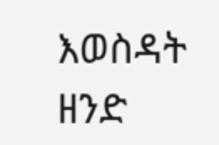እወስዳት ዘንድ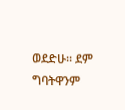ወደድሁ። ደም ግባትዋንም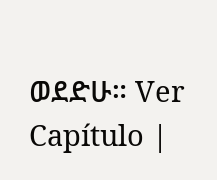ወደድሁ። Ver Capítulo |